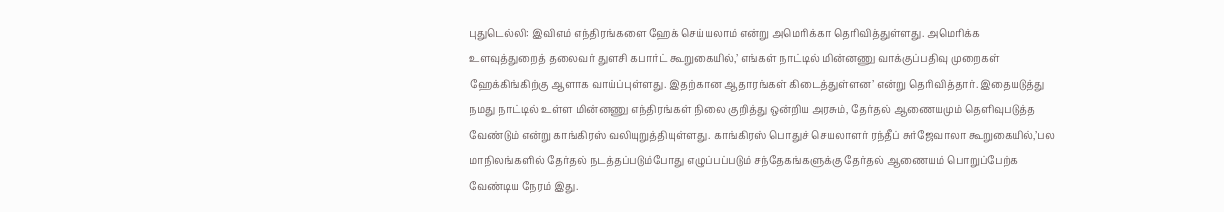புதுடெல்லி: இவிஎம் எந்திரங்களை ஹேக் செய்யலாம் என்று அமெரிக்கா தெரிவித்துள்ளது. அமெரிக்க உளவுத்துறைத் தலைவர் துளசி கபார்ட் கூறுகையில்,’ எங்கள் நாட்டில் மின்னணு வாக்குப்பதிவு முறைகள் ஹேக்கிங்கிற்கு ஆளாக வாய்ப்புள்ளது. இதற்கான ஆதாரங்கள் கிடைத்துள்ளன’ என்று தெரிவித்தார். இதையடுத்து நமது நாட்டில் உள்ள மின்னணு எந்திரங்கள் நிலை குறித்து ஒன்றிய அரசும், தேர்தல் ஆணையமும் தெளிவுபடுத்த வேண்டும் என்று காங்கிரஸ் வலியுறுத்தியுள்ளது. காங்கிரஸ் பொதுச் செயலாளர் ரந்தீப் சுர்ஜேவாலா கூறுகையில்,’பல மாநிலங்களில் தேர்தல் நடத்தப்படும்போது எழுப்பப்படும் சந்தேகங்களுக்கு தேர்தல் ஆணையம் பொறுப்பேற்க வேண்டிய நேரம் இது.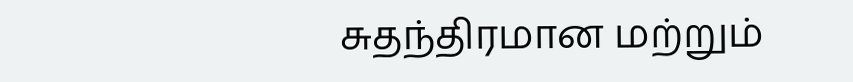சுதந்திரமான மற்றும்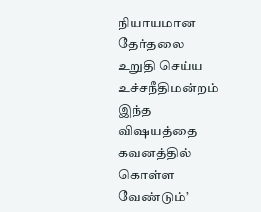நியாயமான தேர்தலை உறுதி செய்ய உச்சநீதிமன்றம் இந்த விஷயத்தை கவனத்தில் கொள்ள வேண்டும்’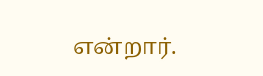என்றார்.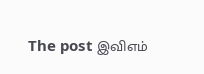The post இவிஎம்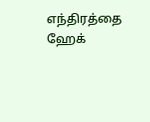எந்திரத்தை ஹேக்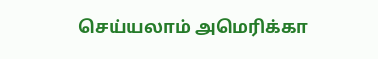செய்யலாம் அமெரிக்கா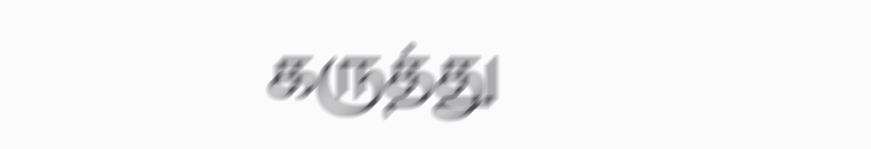கருத்து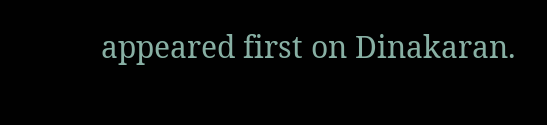appeared first on Dinakaran.